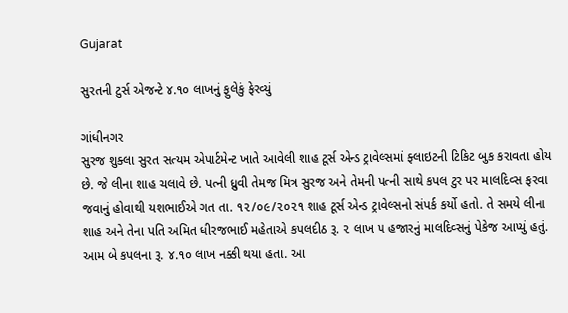Gujarat

સુરતની ટુર્સ એજન્ટે ૪.૧૦ લાખનું ફુલેકું ફેરવ્યું

ગાંધીનગર
સુરજ શુક્લા સુરત સત્યમ એપાર્ટમેન્ટ ખાતે આવેલી શાહ ટૂર્સ એન્ડ ટ્રાવેલ્સમાં ફ્લાઇટની ટિકિટ બુક કરાવતા હોય છે. જે લીના શાહ ચલાવે છે. પત્ની ધ્રુવી તેમજ મિત્ર સુરજ અને તેમની પત્ની સાથે કપલ ટુર પર માલદિવ્સ ફરવા જવાનું હોવાથી યશભાઈએ ગત તા. ૧૨/૦૯/૨૦૨૧ શાહ ટૂર્સ એન્ડ ટ્રાવેલ્સનો સંપર્ક કર્યો હતો. તે સમયે લીના શાહ અને તેના પતિ અમિત ધીરજભાઈ મહેતાએ કપલદીઠ રૂ. ૨ લાખ ૫ હજારનું માલદિવ્સનું પેકેજ આપ્યું હતું. આમ બે કપલના રૂ. ૪.૧૦ લાખ નક્કી થયા હતા. આ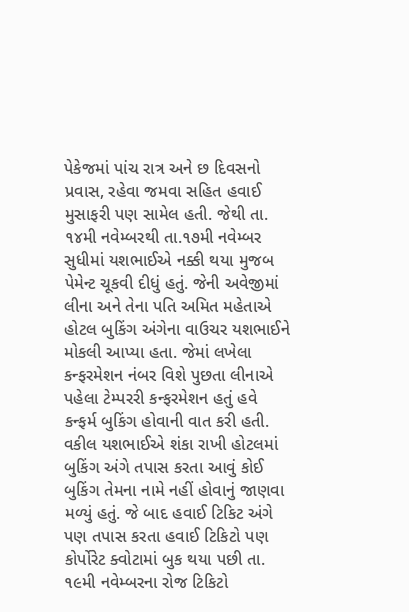પેકેજમાં પાંચ રાત્ર અને છ દિવસનો પ્રવાસ, રહેવા જમવા સહિત હવાઈ મુસાફરી પણ સામેલ હતી. જેથી તા. ૧૪મી નવેમ્બરથી તા.૧૭મી નવેમ્બર સુધીમાં યશભાઈએ નક્કી થયા મુજબ પેમેન્ટ ચૂકવી દીધું હતું. જેની અવેજીમાં લીના અને તેના પતિ અમિત મહેતાએ હોટલ બુકિંગ અંગેના વાઉચર યશભાઈને મોકલી આપ્યા હતા. જેમાં લખેલા કન્ફરમેશન નંબર વિશે પુછતા લીનાએ પહેલા ટેમ્પરરી કન્ફરમેશન હતું હવે કન્ફર્મ બુકિંગ હોવાની વાત કરી હતી. વકીલ યશભાઈએ શંકા રાખી હોટલમાં બુકિંગ અંગે તપાસ કરતા આવું કોઈ બુકિંગ તેમના નામે નહીં હોવાનું જાણવા મળ્યું હતું. જે બાદ હવાઈ ટિકિટ અંગે પણ તપાસ કરતા હવાઈ ટિકિટો પણ કોર્પોરેટ ક્વોટામાં બુક થયા પછી તા. ૧૯મી નવેમ્બરના રોજ ટિકિટો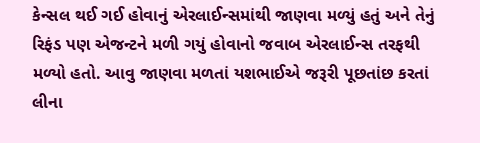કેન્સલ થઈ ગઈ હોવાનું એરલાઈન્સમાંથી જાણવા મળ્યું હતું અને તેનું રિફંડ પણ એજન્ટને મળી ગયું હોવાનો જવાબ એરલાઈન્સ તરફથી મળ્યો હતો. આવુ જાણવા મળતાં યશભાઈએ જરૂરી પૂછતાંછ કરતાં લીના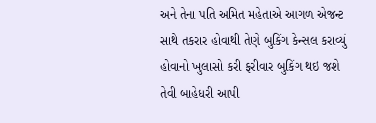અને તેના પતિ અમિત મહેતાએ આગળ એજન્ટ સાથે તકરાર હોવાથી તેણે બુકિંગ કેન્સલ કરાવ્યું હોવાનો ખુલાસો કરી ફરીવાર બુકિંગ થઇ જશે તેવી બાહેધરી આપી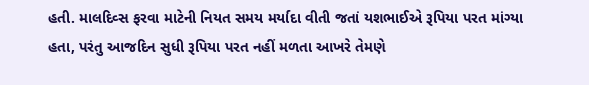હતી. માલદિવ્સ ફરવા માટેની નિયત સમય મર્યાદા વીતી જતાં યશભાઈએ રૂપિયા પરત માંગ્યા હતા, પરંતુ આજદિન સુધી રૂપિયા પરત નહીં મળતા આખરે તેમણે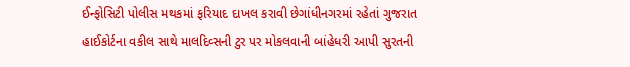ઈન્ફોસિટી પોલીસ મથકમાં ફરિયાદ દાખલ કરાવી છેગાંધીનગરમાં રહેતાં ગુજરાત હાઈકોર્ટના વકીલ સાથે માલદિવ્સની ટુર પર મોકલવાની બાંહેધરી આપી સુરતની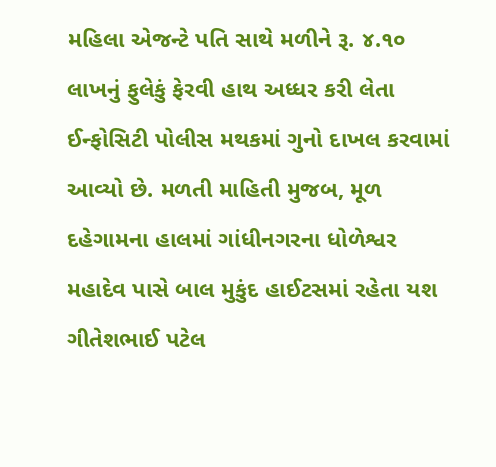મહિલા એજન્ટે પતિ સાથે મળીને રૂ. ૪.૧૦ લાખનું ફુલેકું ફેરવી હાથ અધ્ધર કરી લેતા ઈન્ફોસિટી પોલીસ મથકમાં ગુનો દાખલ કરવામાં આવ્યો છે. મળતી માહિતી મુજબ, મૂળ દહેગામના હાલમાં ગાંધીનગરના ધોળેશ્વર મહાદેવ પાસે બાલ મુકુંદ હાઈટસમાં રહેતા યશ ગીતેશભાઈ પટેલ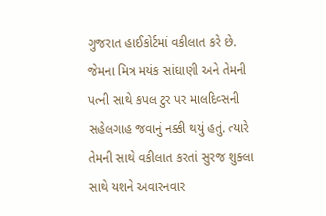ગુજરાત હાઈકોર્ટમાં વકીલાત કરે છે. જેમના મિત્ર મયંક સાંઘાણી અને તેમની પત્ની સાથે કપલ ટુર પર માલદિવ્સની સહેલગાહ જવાનું નક્કી થયું હતું. ત્યારે તેમની સાથે વકીલાત કરતાં સુરજ શુક્લા સાથે યશને અવારનવાર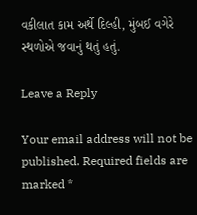વકીલાત કામ અર્થે દિલ્હી, મુંબઈ વગેરે સ્થળોએ જવાનું થતું હતું.

Leave a Reply

Your email address will not be published. Required fields are marked *